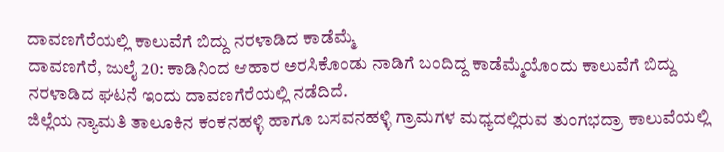ದಾವಣಗೆರೆಯಲ್ಲಿ ಕಾಲುವೆಗೆ ಬಿದ್ದು ನರಳಾಡಿದ ಕಾಡೆಮ್ಮೆ
ದಾವಣಗೆರೆ, ಜುಲೈ 20: ಕಾಡಿನಿಂದ ಆಹಾರ ಅರಸಿಕೊಂಡು ನಾಡಿಗೆ ಬಂದಿದ್ದ ಕಾಡೆಮ್ಮೆಯೊಂದು ಕಾಲುವೆಗೆ ಬಿದ್ದು ನರಳಾಡಿದ ಘಟನೆ ಇಂದು ದಾವಣಗೆರೆಯಲ್ಲಿ ನಡೆದಿದೆ.
ಜಿಲ್ಲೆಯ ನ್ಯಾಮತಿ ತಾಲೂಕಿನ ಕಂಕನಹಳ್ಳಿ ಹಾಗೂ ಬಸವನಹಳ್ಳಿ ಗ್ರಾಮಗಳ ಮಧ್ಯದಲ್ಲಿರುವ ತುಂಗಭದ್ರಾ ಕಾಲುವೆಯಲ್ಲಿ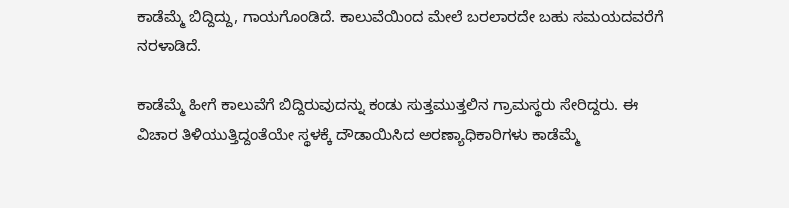ಕಾಡೆಮ್ಮೆ ಬಿದ್ದಿದ್ದು, ಗಾಯಗೊಂಡಿದೆ. ಕಾಲುವೆಯಿಂದ ಮೇಲೆ ಬರಲಾರದೇ ಬಹು ಸಮಯದವರೆಗೆ ನರಳಾಡಿದೆ.

ಕಾಡೆಮ್ಮೆ ಹೀಗೆ ಕಾಲುವೆಗೆ ಬಿದ್ದಿರುವುದನ್ನು ಕಂಡು ಸುತ್ತಮುತ್ತಲಿನ ಗ್ರಾಮಸ್ಥರು ಸೇರಿದ್ದರು. ಈ ವಿಚಾರ ತಿಳಿಯುತ್ತಿದ್ದಂತೆಯೇ ಸ್ಥಳಕ್ಕೆ ದೌಡಾಯಿಸಿದ ಅರಣ್ಯಾಧಿಕಾರಿಗಳು ಕಾಡೆಮ್ಮೆ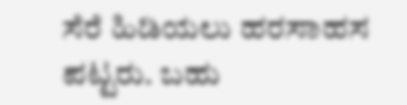ಸೆರೆ ಹಿಡಿಯಲು ಹರಸಾಹಸ ಪಟ್ಟರು. ಬಹು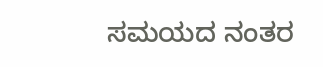ಸಮಯದ ನಂತರ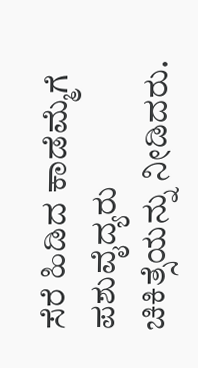ಸೆರೆ ಹಿಡಿದ ಕಾಡೆಮ್ಮೆಗೆ ಪಶುವೈದ್ಯರು ಚಿಕಿತ್ಸೆಯನ್ನು ನೀಡಿದರು.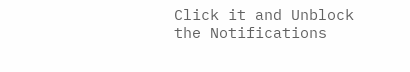Click it and Unblock the Notifications